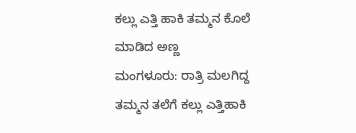ಕಲ್ಲು ಎತ್ತಿ ಹಾಕಿ ತಮ್ಮನ ಕೊಲೆ ಮಾಡಿದ ಅಣ್ಣ
ಮಂಗಳೂರು: ರಾತ್ರಿ ಮಲಗಿದ್ದ ತಮ್ಮನ ತಲೆಗೆ ಕಲ್ಲು ಎತ್ತಿಹಾಕಿ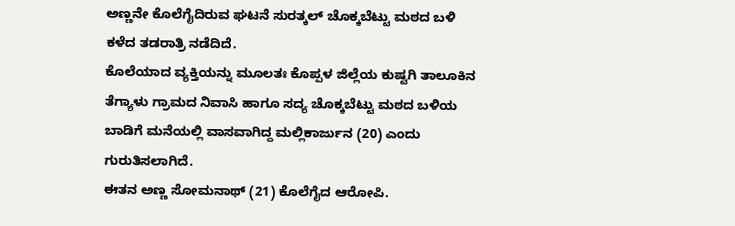ಅಣ್ಣನೇ ಕೊಲೆಗೈದಿರುವ ಘಟನೆ ಸುರತ್ಕಲ್ ಚೊಕ್ಕಬೆಟ್ಟು ಮಠದ ಬಳಿ ಕಳೆದ ತಡರಾತ್ರಿ ನಡೆದಿದೆ.
ಕೊಲೆಯಾದ ವ್ಯಕ್ತಿಯನ್ನು ಮೂಲತಃ ಕೊಪ್ಪಳ ಜಿಲ್ಲೆಯ ಕುಷ್ಟಗಿ ತಾಲೂಕಿನ ತೆಗ್ಯಾಳು ಗ್ರಾಮದ ನಿವಾಸಿ ಹಾಗೂ ಸದ್ಯ ಚೊಕ್ಕಬೆಟ್ಟು ಮಠದ ಬಳಿಯ ಬಾಡಿಗೆ ಮನೆಯಲ್ಲಿ ವಾಸವಾಗಿದ್ದ ಮಲ್ಲಿಕಾರ್ಜುನ (20) ಎಂದು ಗುರುತಿಸಲಾಗಿದೆ.
ಈತನ ಅಣ್ಣ ಸೋಮನಾಥ್ (21) ಕೊಲೆಗೈದ ಆರೋಪಿ.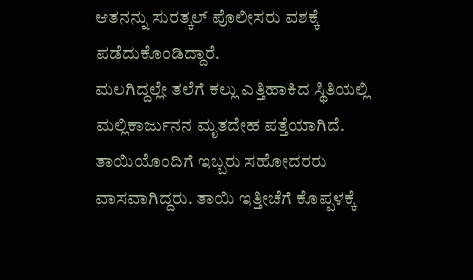ಆತನನ್ನು ಸುರತ್ಕಲ್ ಪೊಲೀಸರು ವಶಕ್ಕೆ ಪಡೆದುಕೊಂಡಿದ್ದಾರೆ.
ಮಲಗಿದ್ದಲ್ಲೇ ತಲೆಗೆ ಕಲ್ಲು ಎತ್ತಿಹಾಕಿದ ಸ್ಥಿತಿಯಲ್ಲಿ ಮಲ್ಲಿಕಾರ್ಜುನನ ಮೃತದೇಹ ಪತ್ತೆಯಾಗಿದೆ.
ತಾಯಿಯೊಂದಿಗೆ ಇಬ್ಬರು ಸಹೋದರರು ವಾಸವಾಗಿದ್ದರು. ತಾಯಿ ಇತ್ತೀಚೆಗೆ ಕೊಪ್ಪಳಕ್ಕೆ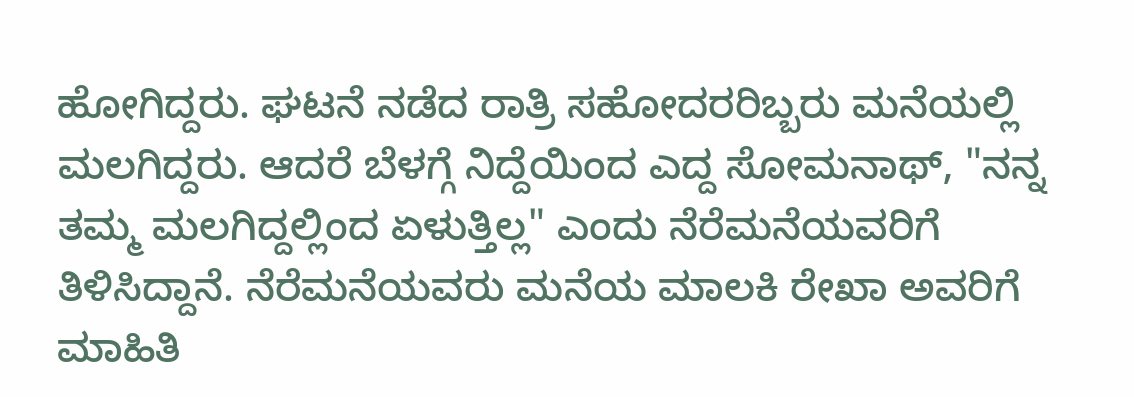ಹೋಗಿದ್ದರು. ಘಟನೆ ನಡೆದ ರಾತ್ರಿ ಸಹೋದರರಿಬ್ಬರು ಮನೆಯಲ್ಲಿ ಮಲಗಿದ್ದರು. ಆದರೆ ಬೆಳಗ್ಗೆ ನಿದ್ದೆಯಿಂದ ಎದ್ದ ಸೋಮನಾಥ್, "ನನ್ನ ತಮ್ಮ ಮಲಗಿದ್ದಲ್ಲಿಂದ ಏಳುತ್ತಿಲ್ಲ" ಎಂದು ನೆರೆಮನೆಯವರಿಗೆ ತಿಳಿಸಿದ್ದಾನೆ. ನೆರೆಮನೆಯವರು ಮನೆಯ ಮಾಲಕಿ ರೇಖಾ ಅವರಿಗೆ ಮಾಹಿತಿ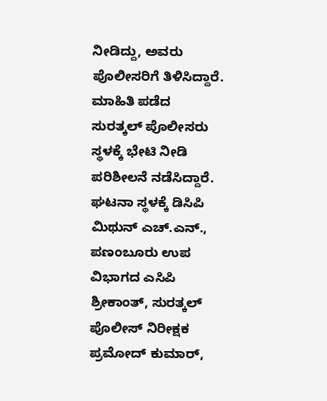ನೀಡಿದ್ದು, ಅವರು ಪೊಲೀಸರಿಗೆ ತಿಳಿಸಿದ್ದಾರೆ.
ಮಾಹಿತಿ ಪಡೆದ ಸುರತ್ಕಲ್ ಪೊಲೀಸರು ಸ್ಥಳಕ್ಕೆ ಭೇಟಿ ನೀಡಿ ಪರಿಶೀಲನೆ ನಡೆಸಿದ್ದಾರೆ.
ಘಟನಾ ಸ್ಥಳಕ್ಕೆ ಡಿಸಿಪಿ ಮಿಥುನ್ ಎಚ್.ಎನ್., ಪಣಂಬೂರು ಉಪ ವಿಭಾಗದ ಎಸಿಪಿ ಶ್ರೀಕಾಂತ್, ಸುರತ್ಕಲ್ ಪೊಲೀಸ್ ನಿರೀಕ್ಷಕ ಪ್ರಮೋದ್ ಕುಮಾರ್,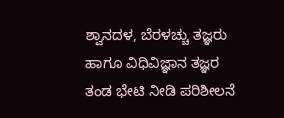ಶ್ವಾನದಳ, ಬೆರಳಚ್ಚು ತಜ್ಞರು ಹಾಗೂ ವಿಧಿವಿಜ್ಞಾನ ತಜ್ಞರ ತಂಡ ಭೇಟಿ ನೀಡಿ ಪರಿಶೀಲನೆ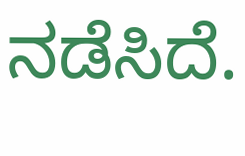ನಡೆಸಿದೆ.